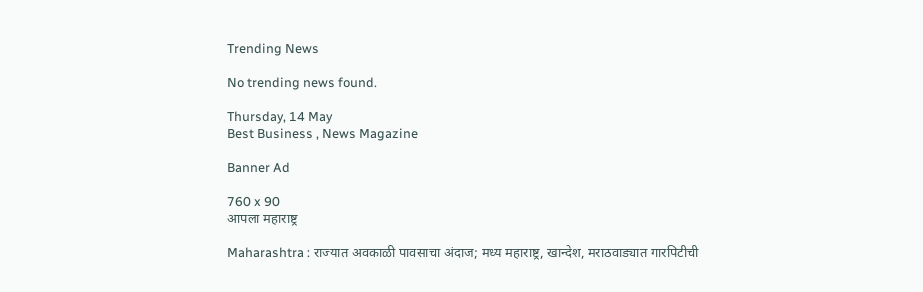Trending News

No trending news found.

Thursday, 14 May
Best Business , News Magazine

Banner Ad

760 x 90
आपला महाराष्ट्र

Maharashtra : राज्यात अवकाळी पावसाचा अंदाज; मध्य महाराष्ट्र, खान्देश, मराठवाड्यात गारपिटीची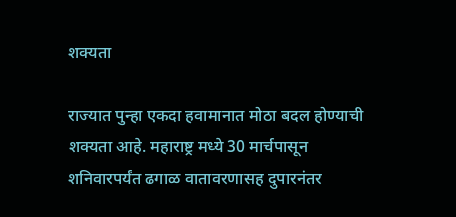शक्यता

राज्यात पुन्हा एकदा हवामानात मोठा बदल होण्याची शक्यता आहे. महाराष्ट्र मध्ये 30 मार्चपासून शनिवारपर्यंत ढगाळ वातावरणासह दुपारनंतर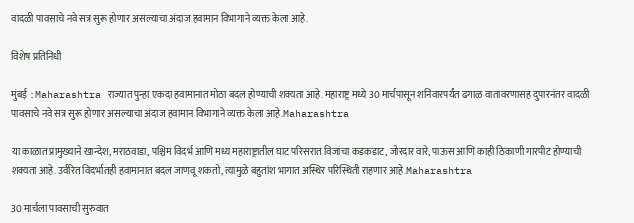वादळी पावसाचे नवे सत्र सुरू होणार असल्याचा अंदाज हवामान विभागाने व्यक्त केला आहे.

विशेष प्रतिनिधी

मुंबई :Maharashtra राज्यात पुन्हा एकदा हवामानात मोठा बदल होण्याची शक्यता आहे. महाराष्ट्र मध्ये 30 मार्चपासून शनिवारपर्यंत ढगाळ वातावरणासह दुपारनंतर वादळी पावसाचे नवे सत्र सुरू होणार असल्याचा अंदाज हवामान विभागाने व्यक्त केला आहे.Maharashtra

या काळात प्रामुख्याने खान्देश, मराठवाडा, पश्चिम विदर्भ आणि मध्य महाराष्ट्रातील घाट परिसरात विजांचा कडकडाट, जोरदार वारे, पाऊस आणि काही ठिकाणी गारपीट होण्याची शक्यता आहे. उर्वरित विदर्भातही हवामानात बदल जाणवू शकतो, त्यामुळे बहुतांश भागात अस्थिर परिस्थिती राहणार आहे.Maharashtra

30 मार्चला पावसाची सुरुवात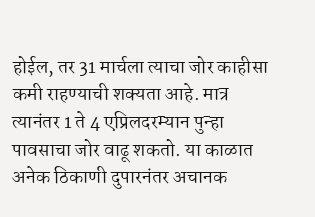होईल, तर 31 मार्चला त्याचा जोर काहीसा कमी राहण्याची शक्यता आहे. मात्र त्यानंतर 1 ते 4 एप्रिलदरम्यान पुन्हा पावसाचा जोर वाढू शकतो. या काळात अनेक ठिकाणी दुपारनंतर अचानक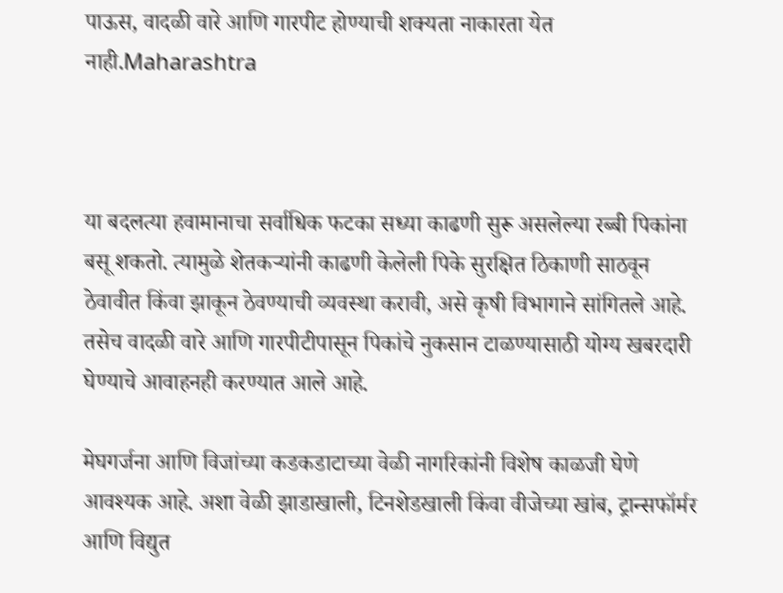पाऊस, वादळी वारे आणि गारपीट होण्याची शक्यता नाकारता येत नाही.Maharashtra



या बदलत्या हवामानाचा सर्वाधिक फटका सध्या काढणी सुरू असलेल्या रब्बी पिकांना बसू शकतो. त्यामुळे शेतकऱ्यांनी काढणी केलेली पिके सुरक्षित ठिकाणी साठवून ठेवावीत किंवा झाकून ठेवण्याची व्यवस्था करावी, असे कृषी विभागाने सांगितले आहे. तसेच वादळी वारे आणि गारपीटीपासून पिकांचे नुकसान टाळण्यासाठी योग्य खबरदारी घेण्याचे आवाहनही करण्यात आले आहे.

मेघगर्जना आणि विजांच्या कडकडाटाच्या वेळी नागरिकांनी विशेष काळजी घेणे आवश्यक आहे. अशा वेळी झाडाखाली, टिनशेडखाली किंवा वीजेच्या खांब, ट्रान्सफॉर्मर आणि विद्युत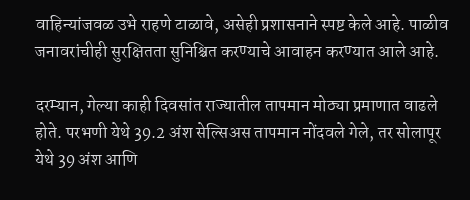वाहिन्यांजवळ उभे राहणे टाळावे, असेही प्रशासनाने स्पष्ट केले आहे. पाळीव जनावरांचीही सुरक्षितता सुनिश्चित करण्याचे आवाहन करण्यात आले आहे.

दरम्यान, गेल्या काही दिवसांत राज्यातील तापमान मोठ्या प्रमाणात वाढले होते. परभणी येथे 39.2 अंश सेल्सिअस तापमान नोंदवले गेले, तर सोलापूर येथे 39 अंश आणि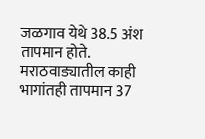जळगाव येथे 38.5 अंश तापमान होते. मराठवाड्यातील काही भागांतही तापमान 37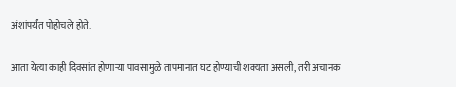अंशांपर्यंत पोहोचले होते.

आता येत्या काही दिवसांत होणाऱ्या पावसामुळे तापमानात घट होण्याची शक्यता असली, तरी अचानक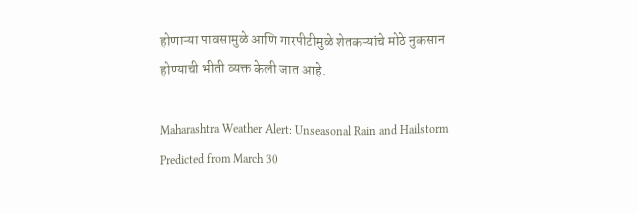होणाऱ्या पावसामुळे आणि गारपीटीमुळे शेतकऱ्यांचे मोठे नुकसान होण्याची भीती व्यक्त केली जात आहे.

Maharashtra Weather Alert: Unseasonal Rain and Hailstorm Predicted from March 30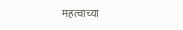महत्वाच्या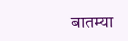बातम्या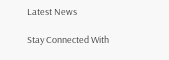Latest News

Stay Connected With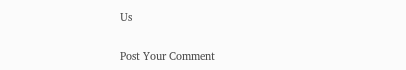Us

Post Your Comment